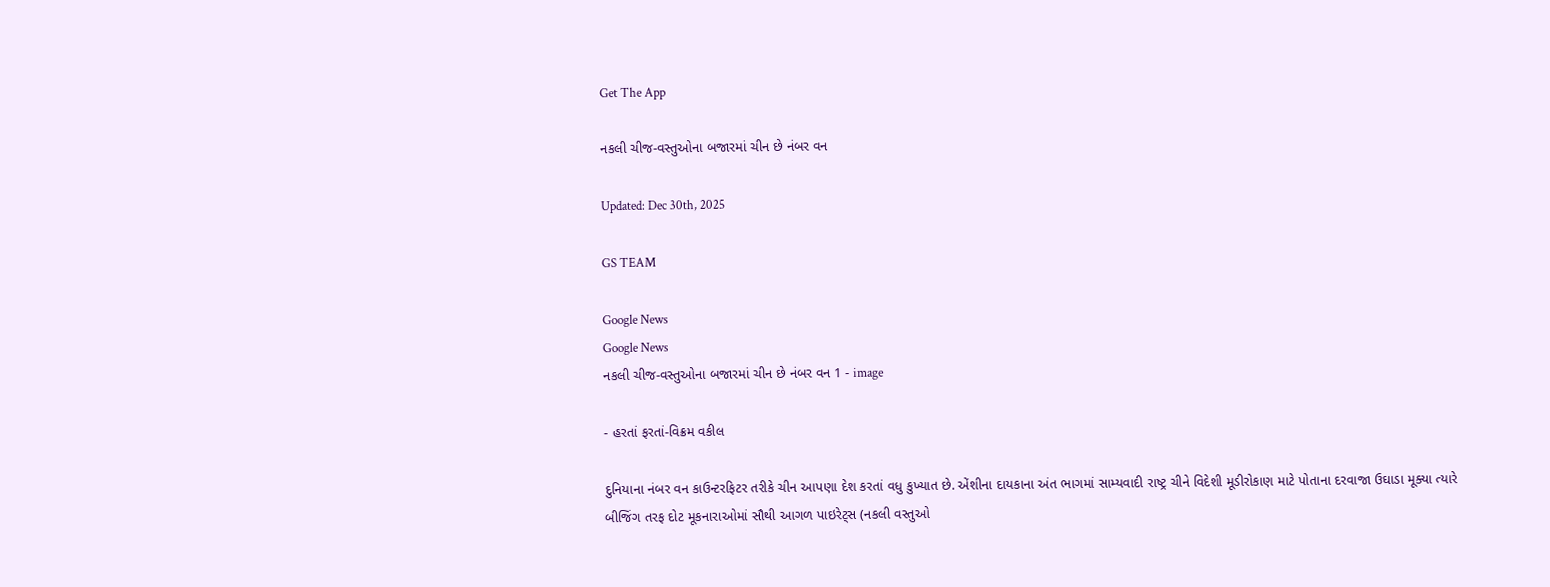Get The App

નકલી ચીજ-વસ્તુઓના બજારમાં ચીન છે નંબર વન

Updated: Dec 30th, 2025

GS TEAM

Google News
Google News
નકલી ચીજ-વસ્તુઓના બજારમાં ચીન છે નંબર વન 1 - image

- હરતાં ફરતાં-વિક્રમ વકીલ

દુનિયાના નંબર વન કાઉન્ટરફિટર તરીકે ચીન આપણા દેશ કરતાં વધુ કુખ્યાત છે. એંશીના દાયકાના અંત ભાગમાં સામ્યવાદી રાષ્ટ્ર ચીને વિદેશી મૂડીરોકાણ માટે પોતાના દરવાજા ઉઘાડા મૂક્યા ત્યારે બીજિંગ તરફ દોટ મૂકનારાઓમાં સૌથી આગળ પાઇરેટ્સ (નકલી વસ્તુઓ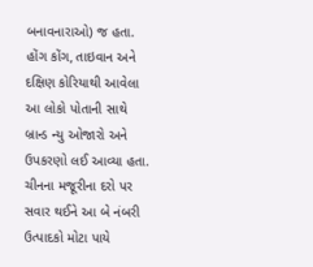બનાવનારાઓ) જ હતા. હોંગ કોંગ, તાઇવાન અને દક્ષિણ કોરિયાથી આવેલા આ લોકો પોતાની સાથે બ્રાન્ડ ન્યુ ઓજારો અને ઉપકરણો લઈ આવ્યા હતા. ચીનના મજૂરીના દરો પર સવાર થઈને આ બે નંબરી ઉત્પાદકો મોટા પાયે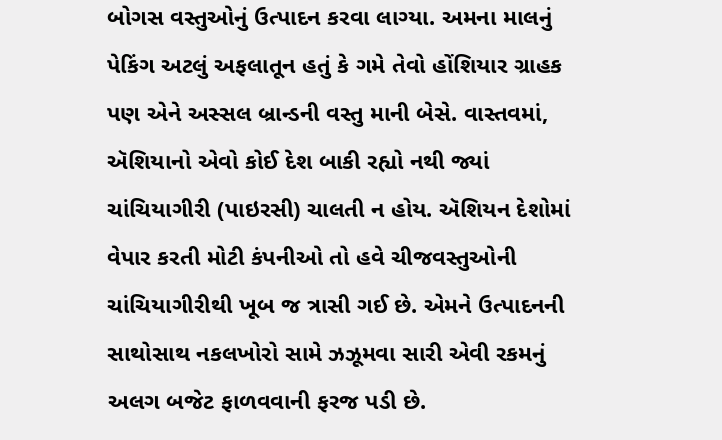બોગસ વસ્તુઓનું ઉત્પાદન કરવા લાગ્યા. અમના માલનું પેકિંગ અટલું અફલાતૂન હતું કે ગમે તેવો હોંશિયાર ગ્રાહક પણ એને અસ્સલ બ્રાન્ડની વસ્તુ માની બેસે. વાસ્તવમાં, ઍશિયાનો એવો કોઈ દેશ બાકી રહ્યો નથી જ્યાં ચાંચિયાગીરી (પાઇરસી) ચાલતી ન હોય. ઍશિયન દેશોમાં વેપાર કરતી મોટી કંપનીઓ તો હવે ચીજવસ્તુઓની ચાંચિયાગીરીથી ખૂબ જ ત્રાસી ગઈ છે. એમને ઉત્પાદનની સાથોસાથ નકલખોરો સામે ઝઝૂમવા સારી એવી રકમનું અલગ બજેટ ફાળવવાની ફરજ પડી છે.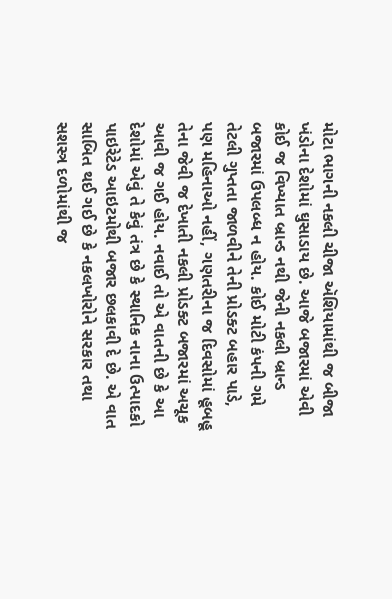મોટા ભાગની નકલી ચીજા ઍશિયામાંથી જ બીજા ખંડોના દેશોમાં ઘુસાડાય છે. આજે બજારમાં એવી કોઈ જ વિખ્યાત બ્રાન્ડ નથી જેની નકલી બ્રાન્ડ બજારમાં ઉપલબ્ધ ન હોય. કોઈ મોટી કંપની ગમે તેટલી ગુપ્તતા જાળવીને તેની પ્રોડક્ટ બહાર પાડે, પણ મહિનાઓ નહીં, ગણતરીના જ દિવસોમાં હૂબહૂ તેના જેવી જ દેખાતી નકલી પ્રોડક્ટ બજારમાં અચૂક આવી જ ગઈ હોય. નવાઈ તો એ વાતની છે કે આ દેશોમાં એવું તે કેવું તંત્ર છે કે સ્થાનિક નાના ઉત્પાદકો પાઇરેટેડ આઇટમોથી બજાર છલકાવી દે છે. એ વાત સાબિત થઈ ગઈ છે કે નકલખોરોને સરકાર તથા સશસ્ત્ર દળોમાંથી જ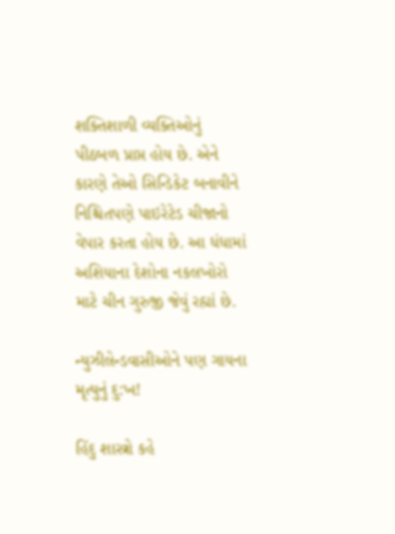શક્તિશાળી વ્યક્તિઓનું પીઠબળ પ્રાપ્ત હોય છે. એને કારણે તેઓ સિન્ડિકેટ બનાવીને નિશ્ચિતપણે પાઇરેટેડ ચીજાનો વેપાર કરતા હોય છે. આ ધંધામાં અશિયાના દેશોના નકલખોરો માટે ચીન ગુરુજી જેવું રહ્યાં છે.

ન્યુઝીલેન્ડવાસીઓને પણ ગાયના મૃત્યુનું દુ:ખ!

હિંદુ શાસ્ત્રો કહે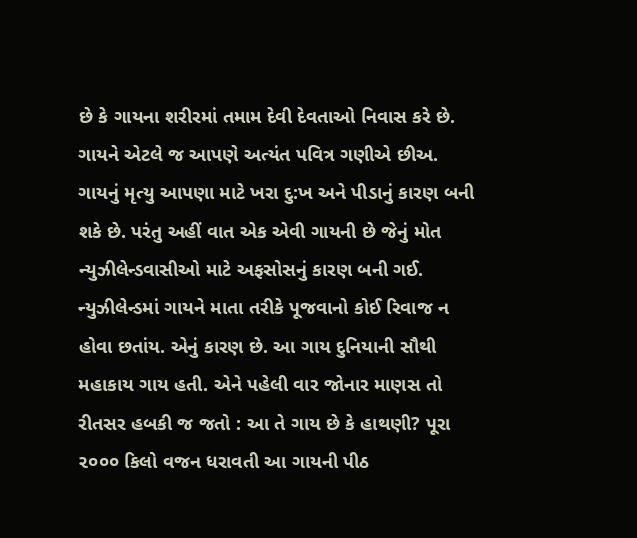છે કે ગાયના શરીરમાં તમામ દેવી દેવતાઓ નિવાસ કરે છે. ગાયને એટલે જ આપણે અત્યંત પવિત્ર ગણીએ છીઅ. ગાયનું મૃત્યુ આપણા માટે ખરા દુ:ખ અને પીડાનું કારણ બની શકે છે. પરંતુ અહીં વાત એક એવી ગાયની છે જેનું મોત ન્યુઝીલેન્ડવાસીઓ માટે અફસોસનું કારણ બની ગઈ. ન્યુઝીલેન્ડમાં ગાયને માતા તરીકે પૂજવાનો કોઈ રિવાજ ન હોવા છતાંય. એનું કારણ છે. આ ગાય દુનિયાની સૌથી મહાકાય ગાય હતી. એને પહેલી વાર જોનાર માણસ તો રીતસર હબકી જ જતો : આ તે ગાય છે કે હાથણી? પૂરા ૨૦૦૦ કિલો વજન ધરાવતી આ ગાયની પીઠ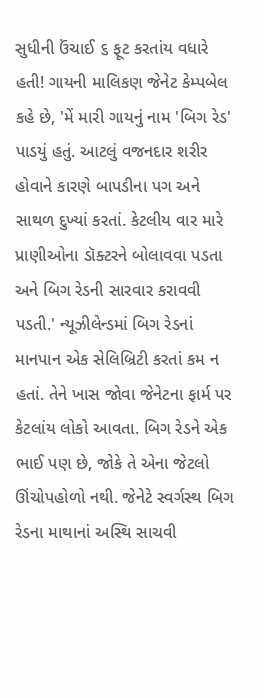સુધીની ઉંચાઈ ૬ ફૂટ કરતાંય વધારે હતી! ગાયની માલિકણ જેનેટ કેમ્પબેલ કહે છે, 'મેં મારી ગાયનું નામ 'બિગ રેડ' પાડયું હતું. આટલું વજનદાર શરીર હોવાને કારણે બાપડીના પગ અને સાથળ દુખ્યાં કરતાં. કેટલીય વાર મારે પ્રાણીઓના ડૉક્ટરને બોલાવવા પડતા અને બિગ રેડની સારવાર કરાવવી પડતી.' ન્યૂઝીલેન્ડમાં બિગ રેડનાં માનપાન એક સેલિબ્રિટી કરતાં કમ ન હતાં. તેને ખાસ જોવા જેનેટના ફાર્મ પર કેટલાંય લોકો આવતા. બિગ રેડને એક ભાઈ પણ છે, જોકે તે એના જેટલો ઊંચોપહોળો નથી. જેનેટે સ્વર્ગસ્થ બિગ રેડના માથાનાં અસ્થિ સાચવી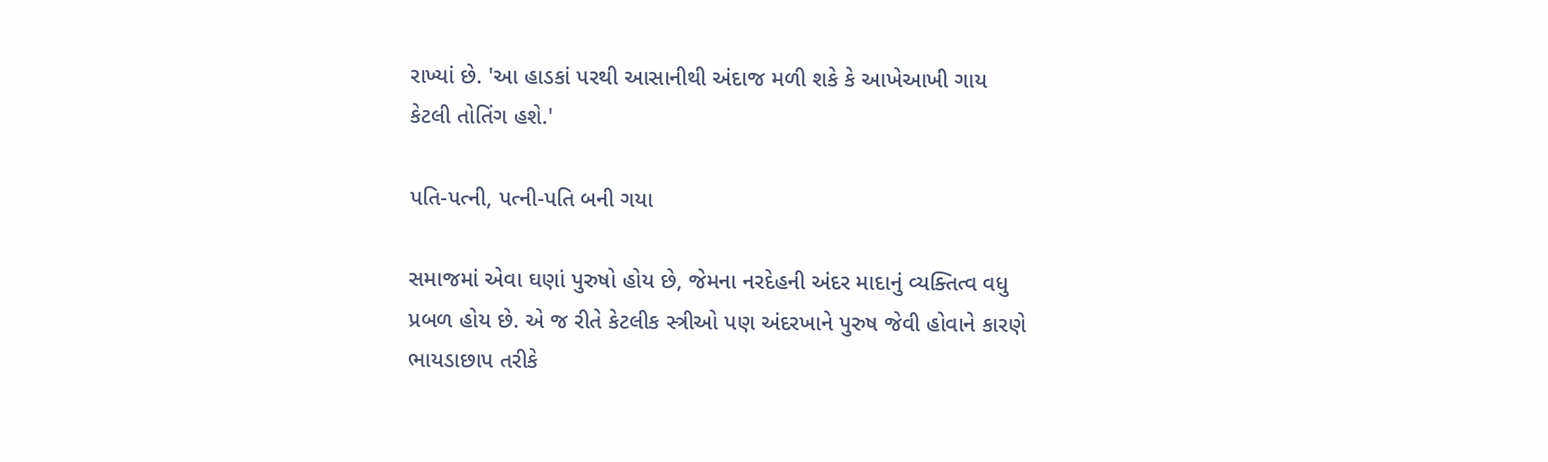રાખ્યાં છે. 'આ હાડકાં પરથી આસાનીથી અંદાજ મળી શકે કે આખેઆખી ગાય કેટલી તોતિંગ હશે.'

પતિ-પત્ની, પત્ની-પતિ બની ગયા

સમાજમાં એવા ઘણાં પુરુષો હોય છે, જેમના નરદેહની અંદર માદાનું વ્યક્તિત્વ વધુ પ્રબળ હોય છે. એ જ રીતે કેટલીક સ્ત્રીઓ પણ અંદરખાને પુરુષ જેવી હોવાને કારણે ભાયડાછાપ તરીકે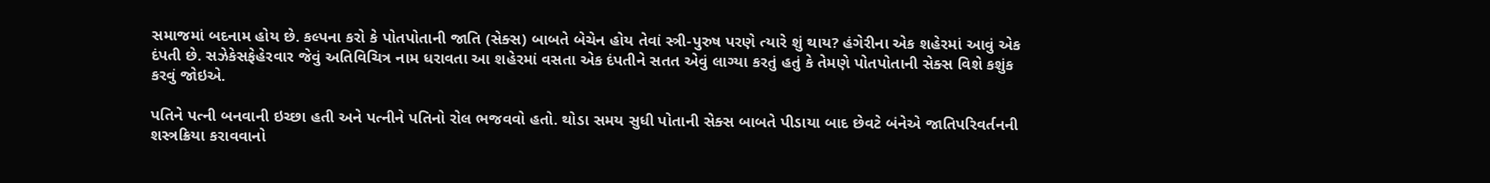સમાજમાં બદનામ હોય છે. કલ્પના કરો કે પોતપોતાની જાતિ (સેક્સ) બાબતે બેચેન હોય તેવાં સ્ત્રી-પુરુષ પરણે ત્યારે શું થાય? હંગેરીના એક શહેરમાં આવું એક દંપતી છે. સઝેકેસફેહેરવાર જેવું અતિવિચિત્ર નામ ધરાવતા આ શહેરમાં વસતા એક દંપતીને સતત એવું લાગ્યા કરતું હતું કે તેમણે પોતપોતાની સેક્સ વિશે કશુંક કરવું જોઇએ.

પતિને પત્ની બનવાની ઇચ્છા હતી અને પત્નીને પતિનો રોલ ભજવવો હતો. થોડા સમય સુધી પોતાની સેક્સ બાબતે પીડાયા બાદ છેવટે બંનેએ જાતિપરિવર્તનની શસ્ત્રક્રિયા કરાવવાનો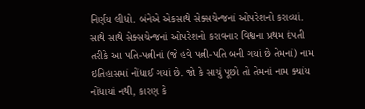નિર્ણય લીધો. બંનેએ એકસાથે સેક્સચેન્જનાં ઓપરેશનો કરાવ્યાં. સાથે સાથે સેક્સચેન્જનાં ઓપરેશનો કરાવનાર વિશ્વના પ્રથમ દંપતી તરીકે આ પતિ-પત્નીનાં (જે હવે પત્ની-પતિ બની ગયાં છે તેમનાં) નામ ઇતિહાસમાં નોંધાઈ ગયાં છે. જો કે સાચું પૂછો તો તેમનાં નામ ક્યાંય નોંધાયાં નથી, કારણ કે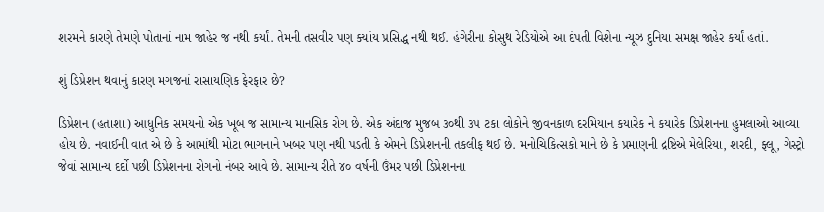શરમને કારણે તેમણે પોતાનાં નામ જાહેર જ નથી કર્યાં. તેમની તસવીર પણ ક્યાંય પ્રસિદ્ધ નથી થઈ. હંગેરીના કોસુથ રેડિયોએ આ દંપતી વિશેના ન્યૂઝ દુનિયા સમક્ષ જાહેર કર્યાં હતાં.

શું ડિપ્રેશન થવાનું કારણ મગજનાં રાસાયણિક ફેરફાર છે?

ડિપ્રેશન (હતાશા) આધુનિક સમયનો એક ખૂબ જ સામાન્ય માનસિક રોગ છે. એક અંદાજ મુજબ ૩૦થી ૩૫ ટકા લોકોને જીવનકાળ દરમિયાન કયારેક ને કયારેક ડિપ્રેશનના હુમલાઓ આવ્યા હોય છે. નવાઈની વાત એ છે કે આમાંથી મોટા ભાગનાને ખબર પણ નથી પડતી કે એમને ડિપ્રેશનની તકલીફ થઈ છે. મનોચિકિત્સકો માને છે કે પ્રમાણની દ્રષ્ટિએ મેલેરિયા, શરદી, ફ્લૂ, ગેસ્ટ્રો જેવાં સામાન્ય દર્દો પછી ડિપ્રેશનના રોગનો નંબર આવે છે. સામાન્ય રીતે ૪૦ વર્ષની ઉંમર પછી ડિપ્રેશનના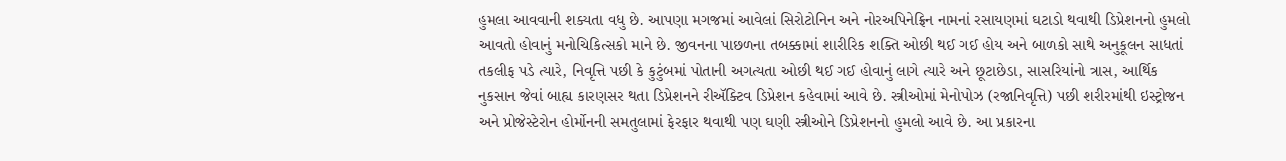હુમલા આવવાની શક્યતા વધુ છે. આપણા મગજમાં આવેલાં સિરોટોનિન અને નોરઅપિનેફ્રિન નામનાં રસાયણમાં ઘટાડો થવાથી ડિપ્રેશનનો હુમલો આવતો હોવાનું મનોચિકિત્સકો માને છે. જીવનના પાછળના તબક્કામાં શારીરિક શક્તિ ઓછી થઈ ગઈ હોય અને બાળકો સાથે અનુકૂલન સાધતાં તકલીફ પડે ત્યારે, નિવૃત્તિ પછી કે કુટુંબમાં પોતાની અગત્યતા ઓછી થઈ ગઈ હોવાનું લાગે ત્યારે અને છૂટાછેડા, સાસરિયાંનો ત્રાસ, આર્થિક નુકસાન જેવાં બાહ્ય કારણસર થતા ડિપ્રેશનને રીઍક્ટિવ ડિપ્રેશન કહેવામાં આવે છે. સ્ત્રીઓમાં મેનોપોઝ (રજાનિવૃત્તિ) પછી શરીરમાંથી ઇસ્ટ્રોજન અને પ્રોજેસ્ટેરોન હોર્મોનની સમતુલામાં ફેરફાર થવાથી પણ ઘણી સ્ત્રીઓને ડિપ્રેશનનો હુમલો આવે છે. આ પ્રકારના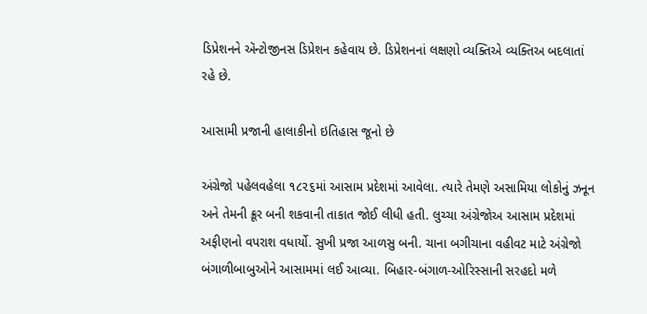ડિપ્રેશનને ઍન્ટોજીનસ ડિપ્રેશન કહેવાય છે. ડિપ્રેશનનાં લક્ષણો વ્યક્તિએ વ્યક્તિઅ બદલાતાં રહે છે.

આસામી પ્રજાની હાલાકીનો ઇતિહાસ જૂનો છે

અંગ્રેજો પહેલવહેલા ૧૮૨૬માં આસામ પ્રદેશમાં આવેલા. ત્યારે તેમણે અસામિયા લોકોનું ઝનૂન અને તેમની ક્રૂર બની શકવાની તાકાત જોઈ લીધી હતી. લુચ્ચા અંગ્રેજોઅ આસામ પ્રદેશમાં અફીણનો વપરાશ વધાર્યો. સુખી પ્રજા આળસુ બની. ચાના બગીચાના વહીવટ માટે અંગ્રેજો બંગાળીબાબુઓને આસામમાં લઈ આવ્યા. બિહાર-બંગાળ-ઓરિસ્સાની સરહદો મળે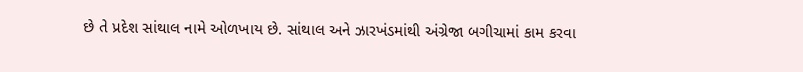છે તે પ્રદેશ સાંથાલ નામે ઓળખાય છે. સાંથાલ અને ઝારખંડમાંથી અંગ્રેજા બગીચામાં કામ કરવા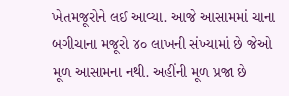ખેતમજૂરોને લઈ આવ્યા. આજે આસામમાં ચાના બગીચાના મજૂરો ૪૦ લાખની સંખ્યામાં છે જેઓ મૂળ આસામના નથી. અહીંની મૂળ પ્રજા છે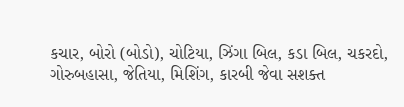કચાર, બોરો (બોડો), ચોટિયા, ઝિંગા બિલ, કડા બિલ, ચકરદો, ગોરુબહાસા, જેતિયા, મિશિંગ, કારબી જેવા સશક્ત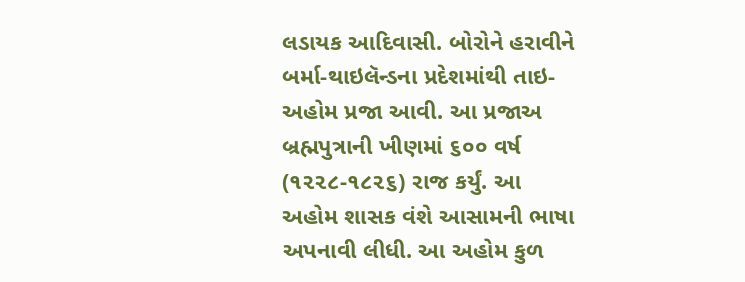લડાયક આદિવાસી. બોરોને હરાવીને બર્મા-થાઇલૅન્ડના પ્રદેશમાંથી તાઇ-અહોમ પ્રજા આવી. આ પ્રજાઅ બ્રહ્મપુત્રાની ખીણમાં ૬૦૦ વર્ષ (૧૨૨૮-૧૮૨૬) રાજ કર્યું. આ અહોમ શાસક વંશે આસામની ભાષા અપનાવી લીધી. આ અહોમ કુળ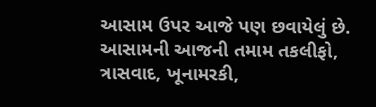આસામ ઉપર આજે પણ છવાયેલું છે. આસામની આજની તમામ તકલીફો, ત્રાસવાદ, ખૂનામરકી,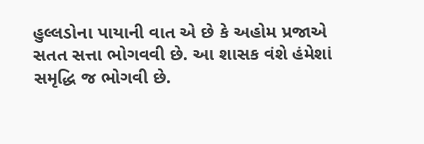હુલ્લડોના પાયાની વાત એ છે કે અહોમ પ્રજાએ સતત સત્તા ભોગવવી છે. આ શાસક વંશે હંમેશાં સમૃદ્ધિ જ ભોગવી છે.